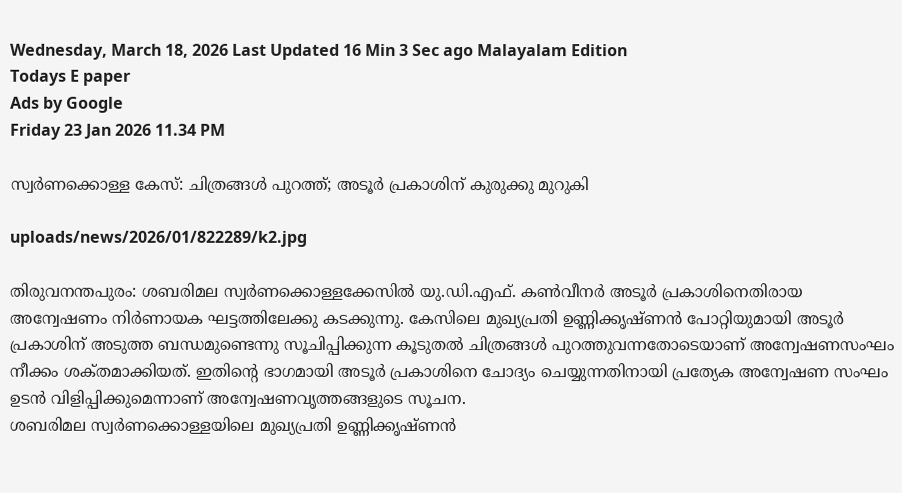Wednesday, March 18, 2026 Last Updated 16 Min 3 Sec ago Malayalam Edition
Todays E paper
Ads by Google
Friday 23 Jan 2026 11.34 PM

സ്വര്‍ണക്കൊള്ള കേസ്‌: ചിത്രങ്ങള്‍ പുറത്ത്‌; അടൂര്‍ പ്രകാശിന്‌ കുരുക്കു മുറുകി

uploads/news/2026/01/822289/k2.jpg

തിരുവനന്തപുരം: ശബരിമല സ്വര്‍ണക്കൊള്ളക്കേസില്‍ യു.ഡി.എഫ്‌. കണ്‍വീനര്‍ അടൂര്‍ പ്രകാശിനെതിരായ അന്വേഷണം നിര്‍ണായക ഘട്ടത്തിലേക്കു കടക്കുന്നു. കേസിലെ മുഖ്യപ്രതി ഉണ്ണിക്കൃഷ്‌ണന്‍ പോറ്റിയുമായി അടൂര്‍ പ്രകാശിന്‌ അടുത്ത ബന്ധമുണ്ടെന്നു സൂചിപ്പിക്കുന്ന കൂടുതല്‍ ചിത്രങ്ങള്‍ പുറത്തുവന്നതോടെയാണ്‌ അന്വേഷണസംഘം നീക്കം ശക്‌തമാക്കിയത്‌. ഇതിന്റെ ഭാഗമായി അടൂര്‍ പ്രകാശിനെ ചോദ്യം ചെയ്യുന്നതിനായി പ്രത്യേക അന്വേഷണ സംഘം ഉടന്‍ വിളിപ്പിക്കുമെന്നാണ്‌ അന്വേഷണവൃത്തങ്ങളുടെ സൂചന.
ശബരിമല സ്വര്‍ണക്കൊള്ളയിലെ മുഖ്യപ്രതി ഉണ്ണിക്കൃഷ്‌ണന്‍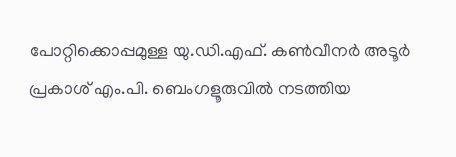പോറ്റിക്കൊപ്പമുള്ള യു.ഡി.എഫ്‌. കണ്‍വീനര്‍ അടൂര്‍ പ്രകാശ്‌ എം.പി. ബെംഗളൂരുവില്‍ നടത്തിയ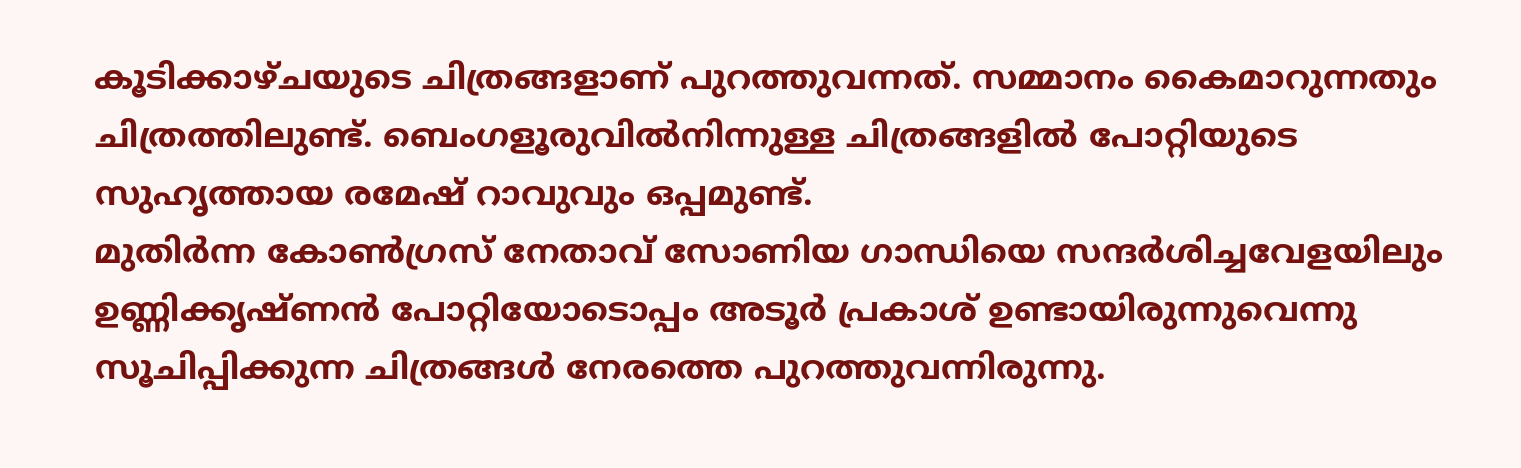കൂടിക്കാഴ്‌ചയുടെ ചിത്രങ്ങളാണ്‌ പുറത്തുവന്നത്‌. സമ്മാനം കൈമാറുന്നതും ചിത്രത്തിലുണ്ട്‌. ബെംഗളൂരുവില്‍നിന്നുള്ള ചിത്രങ്ങളില്‍ പോറ്റിയുടെ സുഹൃത്തായ രമേഷ്‌ റാവുവും ഒപ്പമുണ്ട്‌.
മുതിര്‍ന്ന കോണ്‍ഗ്രസ്‌ നേതാവ്‌ സോണിയ ഗാന്ധിയെ സന്ദര്‍ശിച്ചവേളയിലും ഉണ്ണിക്കൃഷ്‌ണന്‍ പോറ്റിയോടൊപ്പം അടൂര്‍ പ്രകാശ്‌ ഉണ്ടായിരുന്നുവെന്നു സൂചിപ്പിക്കുന്ന ചിത്രങ്ങള്‍ നേരത്തെ പുറത്തുവന്നിരുന്നു.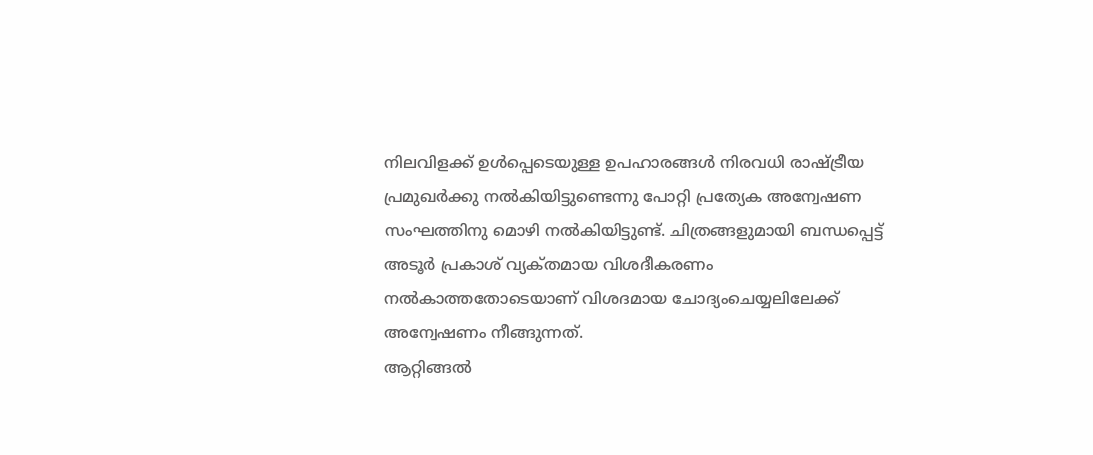നിലവിളക്ക്‌ ഉള്‍പ്പെടെയുള്ള ഉപഹാരങ്ങള്‍ നിരവധി രാഷ്‌ട്രീയ പ്രമുഖര്‍ക്കു നല്‍കിയിട്ടുണ്ടെന്നു പോറ്റി പ്രത്യേക അന്വേഷണ സംഘത്തിനു മൊഴി നല്‍കിയിട്ടുണ്ട്‌. ചിത്രങ്ങളുമായി ബന്ധപ്പെട്ട്‌ അടൂര്‍ പ്രകാശ്‌ വ്യക്‌തമായ വിശദീകരണം നല്‍കാത്തതോടെയാണ്‌ വിശദമായ ചോദ്യംചെയ്യലിലേക്ക്‌ അന്വേഷണം നീങ്ങുന്നത്‌.
ആറ്റിങ്ങല്‍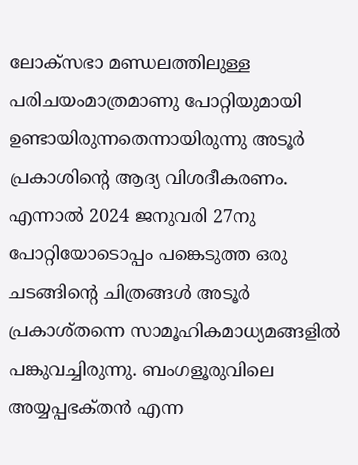ലോക്‌സഭാ മണ്ഡലത്തിലുള്ള പരിചയംമാത്രമാണു പോറ്റിയുമായി ഉണ്ടായിരുന്നതെന്നായിരുന്നു അടൂര്‍ പ്രകാശിന്റെ ആദ്യ വിശദീകരണം. എന്നാല്‍ 2024 ജനുവരി 27നു പോറ്റിയോടൊപ്പം പങ്കെടുത്ത ഒരു ചടങ്ങിന്റെ ചിത്രങ്ങള്‍ അടൂര്‍ പ്രകാശ്‌തന്നെ സാമൂഹികമാധ്യമങ്ങളില്‍ പങ്കുവച്ചിരുന്നു. ബംഗളൂരുവിലെ അയ്യപ്പഭക്‌തന്‍ എന്ന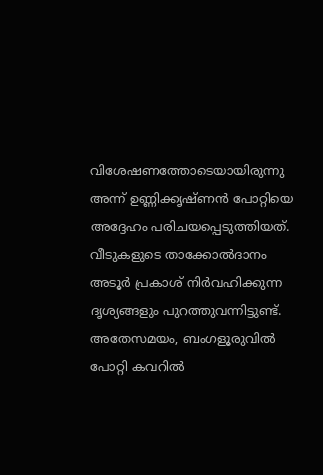വിശേഷണത്തോടെയായിരുന്നു അന്ന്‌ ഉണ്ണിക്കൃഷ്‌ണന്‍ പോറ്റിയെ അദ്ദേഹം പരിചയപ്പെടുത്തിയത്‌. വീടുകളുടെ താക്കോല്‍ദാനം അടൂര്‍ പ്രകാശ്‌ നിര്‍വഹിക്കുന്ന ദൃശ്യങ്ങളും പുറത്തുവന്നിട്ടുണ്ട്‌.
അതേസമയം, ബംഗളൂരുവില്‍ പോറ്റി കവറില്‍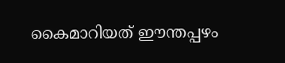കൈമാറിയത്‌ ഈന്തപ്പഴം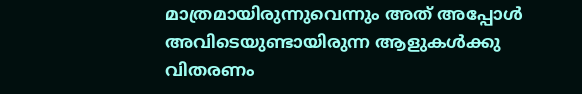മാത്രമായിരുന്നുവെന്നും അത്‌ അപ്പോള്‍ അവിടെയുണ്ടായിരുന്ന ആളുകള്‍ക്കു വിതരണം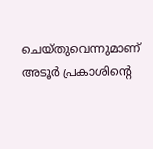ചെയ്‌തുവെന്നുമാണ്‌ അടൂര്‍ പ്രകാശിന്റെ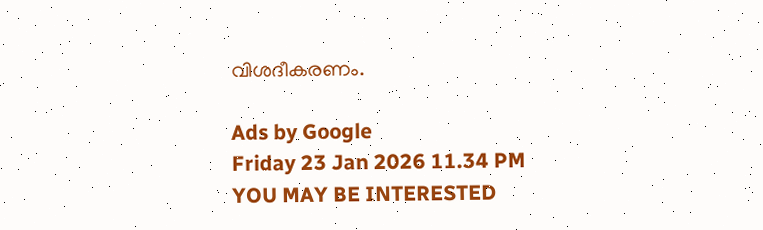വിശദീകരണം.

Ads by Google
Friday 23 Jan 2026 11.34 PM
YOU MAY BE INTERESTED